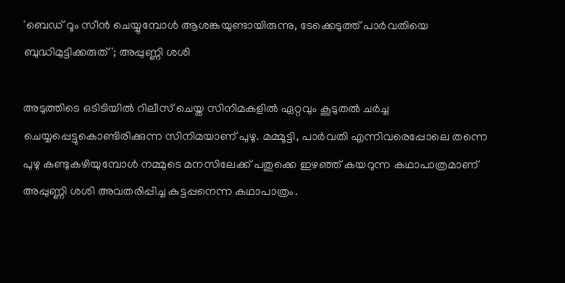'ബെഡ് റൂം സീൻ ചെയ്യുമ്പോൾ ആശങ്കയുണ്ടായിരുന്നു, ടേക്കെടുത്ത് പാർവതിയെ ബുദ്ധിമുട്ടിക്കരുത്'; അപ്പുണ്ണി ശശി

അടുത്തിടെ ഒടിടിയിൽ‌ റിലീസ് ചെയ്ത സിനിമകളിൽ ഏറ്റവും കൂടുതൽ ചർച്ച ചെയ്യപ്പെട്ടുകൊണ്ടിരിക്കുന്ന സിനിമയാണ് പുഴു. മമ്മൂട്ടി, പാർവതി എന്നിവരെപ്പോലെ തന്നെ പുഴു കണ്ടുകഴിയുമ്പോൾ നമ്മുടെ മനസിലേക്ക് പതുക്കെ ഇഴഞ്ഞ് കയറുന്ന കഥാപാത്രമാണ് അപ്പുണ്ണി ശശി അവതരിപ്പിച്ച കുട്ടപ്പനെന്ന കഥാപാത്രം.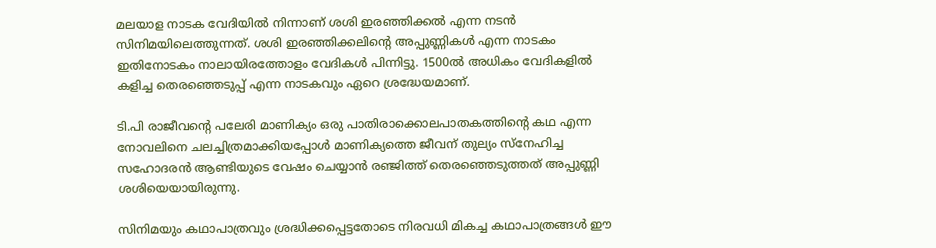മലയാള നാടക വേദിയിൽ നിന്നാണ് ശശി ഇരഞ്ഞിക്കൽ എന്ന നടൻ സിനിമയിലെത്തുന്നത്. ശശി ഇരഞ്ഞിക്കലിന്റെ അപ്പുണ്ണികൾ എന്ന നാടകം ഇതിനോടകം നാലായിരത്തോളം വേദികൾ പിന്നിട്ടു. 1500ൽ അധികം വേദികളിൽ കളിച്ച തെരഞ്ഞെടുപ്പ് എന്ന നാടകവും ഏറെ ശ്രദ്ധേയമാണ്.

ടി.പി രാജീവന്റെ പലേരി മാണിക്യം ഒരു പാതിരാക്കൊലപാതകത്തിന്റെ കഥ എന്ന നോവലിനെ ചലച്ചിത്രമാക്കിയപ്പോൾ മാണിക്യത്തെ ജീവന് തുല്യം സ്നേഹിച്ച സഹോദരൻ ആണ്ടിയുടെ വേഷം ചെയ്യാൻ രഞ്ജിത്ത് തെരഞ്ഞെടുത്തത് അപ്പുണ്ണി ശശിയെയായിരുന്നു.

സിനിമയും കഥാപാത്രവും ശ്രദ്ധിക്കപ്പെട്ടതോടെ നിരവധി മികച്ച കഥാപാത്രങ്ങൾ ഈ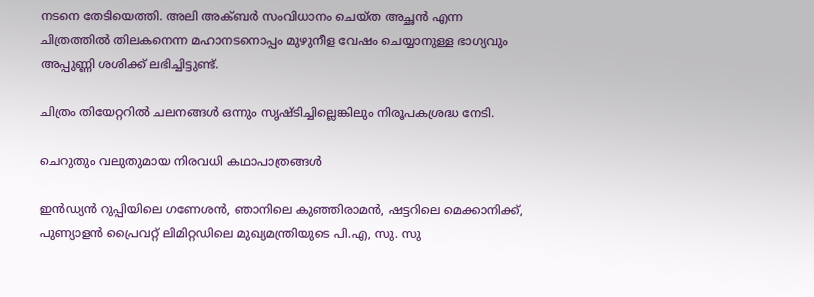നടനെ തേടിയെത്തി. അലി അക്ബർ സംവിധാനം ചെയ്ത അച്ഛൻ എന്ന ചിത്രത്തിൽ തിലകനെന്ന മഹാനടനൊപ്പം മുഴുനീള വേഷം ചെയ്യാനുള്ള ഭാഗ്യവും അപ്പുണ്ണി ശശിക്ക് ലഭിച്ചിട്ടുണ്ട്.

ചിത്രം തിയേറ്ററിൽ ചലനങ്ങൾ ഒന്നും സൃഷ്ടിച്ചില്ലെങ്കിലും നിരൂപകശ്രദ്ധ നേടി.

ചെറുതും വലുതുമായ നിരവധി കഥാപാത്രങ്ങൾ

ഇൻഡ്യൻ റുപ്പിയിലെ ഗണേശൻ, ഞാനിലെ കുഞ്ഞിരാമൻ, ഷട്ടറിലെ മെക്കാനിക്ക്, പുണ്യാളൻ പ്രൈവറ്റ് ലിമിറ്റഡിലെ മുഖ്യമന്ത്രിയുടെ പി.എ, സു. സു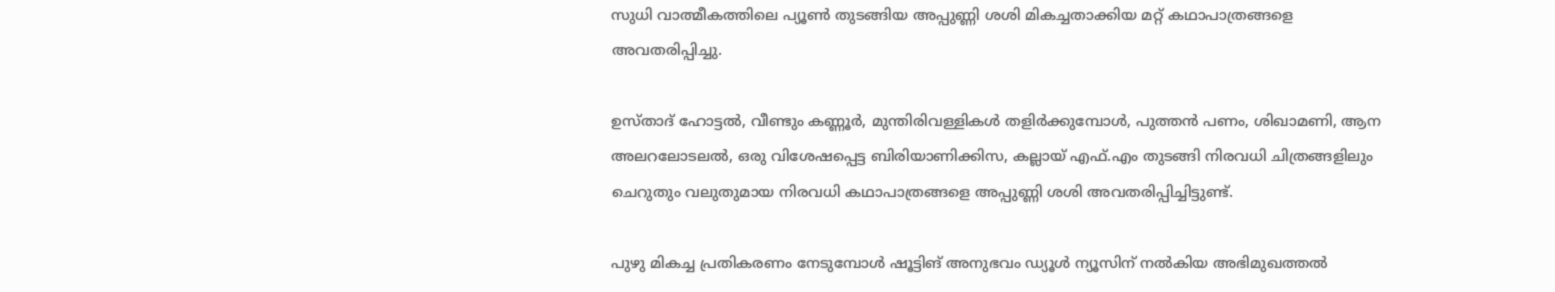സുധി വാത്മീകത്തിലെ പ്യൂൺ തുടങ്ങിയ അപ്പുണ്ണി ശശി മികച്ചതാക്കിയ മറ്റ് കഥാപാത്രങ്ങളെ അവതരിപ്പിച്ചു.

ഉസ്താദ് ഹോട്ടൽ, വീണ്ടും കണ്ണൂർ, മുന്തിരിവള്ളികൾ തളിർക്കുമ്പോൾ, പുത്തൻ പണം, ശിഖാമണി, ആന അലറലോടലൽ, ഒരു വിശേഷപ്പെട്ട ബിരിയാണിക്കിസ, കല്ലായ് എഫ്.എം തുടങ്ങി നിരവധി ചിത്രങ്ങളിലും ചെറുതും വലുതുമായ നിരവധി കഥാപാത്രങ്ങളെ അപ്പുണ്ണി ശശി അവതരിപ്പിച്ചിട്ടുണ്ട്.

പുഴു മികച്ച പ്രതികരണം നേടുമ്പോൾ ഷൂട്ടിങ് അനുഭവം ഡ്യൂൾ ന്യൂസിന് നൽകിയ അഭിമുഖത്തൽ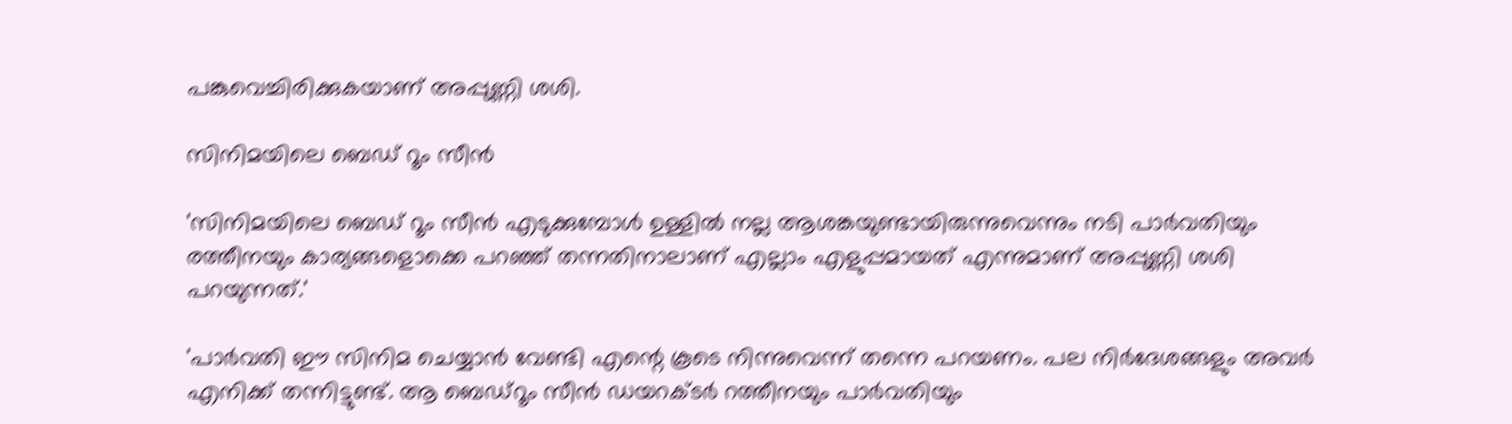പങ്കുവെച്ചിരിക്കുകയാണ് അപ്പുണ്ണി ശശി.

സിനിമയിലെ ബെഡ് റൂം സീൻ

'സിനിമയിലെ ബെഡ് റൂം സീൻ എടുക്കുമ്പോൾ ഉള്ളിൽ നല്ല ആശങ്കയുണ്ടായിരുന്നുവെന്നും നടി പാർവതിയും രത്തീനയും കാര്യങ്ങളൊക്കെ പറഞ്ഞ് തന്നതിനാലാണ് എല്ലാം എളുപ്പമായത് എന്നുമാണ് അപ്പുണ്ണി ശശി പറയുന്നത്.'

'പാർവതി ഈ സിനിമ ചെയ്യാൻ വേണ്ടി എന്റെ കൂടെ നിന്നുവെന്ന് തന്നെ പറയണം. പല നിർദേശങ്ങളും അവർ എനിക്ക് തന്നിട്ടുണ്ട്. ആ ബെഡ്‌റൂം സീൻ ഡയറക്ടർ റത്തീനയും പാർവതിയും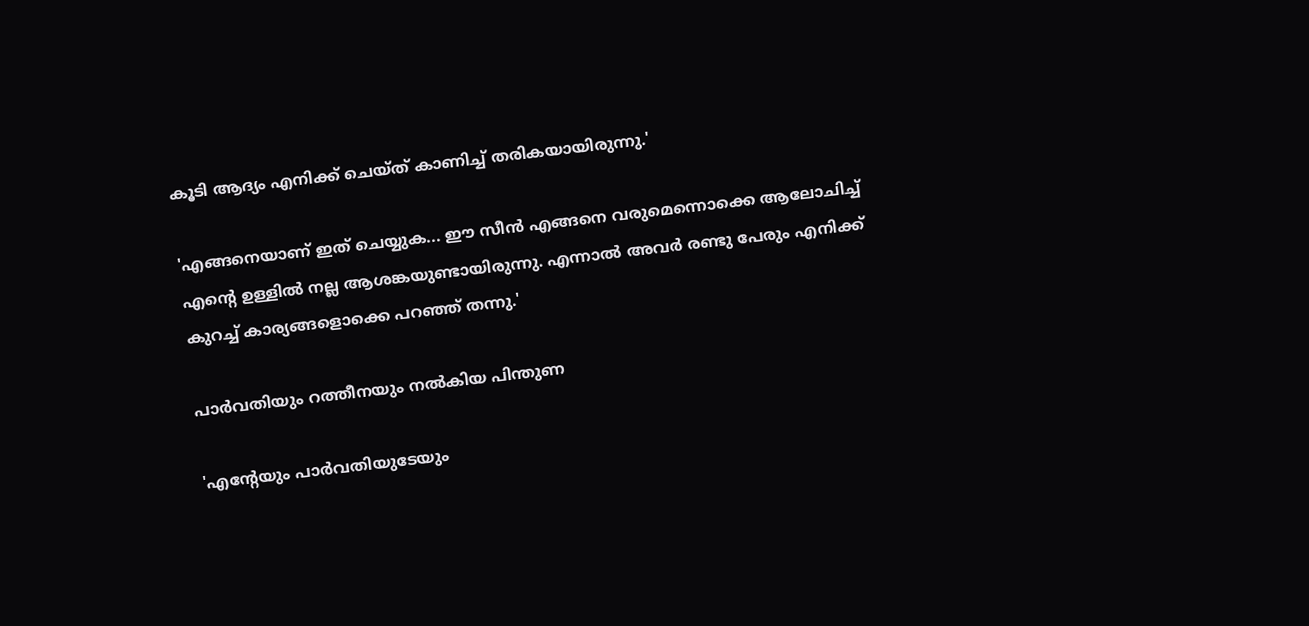കൂടി ആദ്യം എനിക്ക് ചെയ്ത് കാണിച്ച് തരികയായിരുന്നു.'

'എങ്ങനെയാണ് ഇത് ചെയ്യുക... ഈ സീൻ എങ്ങനെ വരുമെന്നൊക്കെ ആലോചിച്ച് എന്റെ ഉള്ളിൽ നല്ല ആശങ്കയുണ്ടായിരുന്നു. എന്നാൽ അവർ രണ്ടു പേരും എനിക്ക് കുറച്ച് കാര്യങ്ങളൊക്കെ പറഞ്ഞ് തന്നു.'

പാർവതിയും റത്തീനയും നൽകിയ പിന്തുണ

'എന്റേയും പാർവതിയുടേയും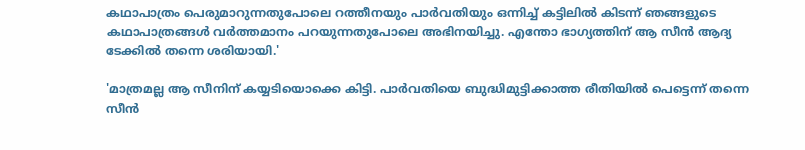കഥാപാത്രം പെരുമാറുന്നതുപോലെ റത്തീനയും പാർവതിയും ഒന്നിച്ച് കട്ടിലിൽ കിടന്ന് ഞങ്ങളുടെ കഥാപാത്രങ്ങൾ വർത്തമാനം പറയുന്നതുപോലെ അഭിനയിച്ചു. എന്തോ ഭാഗ്യത്തിന് ആ സീൻ ആദ്യ ടേക്കിൽ തന്നെ ശരിയായി.'

'മാത്രമല്ല ആ സീനിന് കയ്യടിയൊക്കെ കിട്ടി. പാർവതിയെ ബുദ്ധിമുട്ടിക്കാത്ത രീതിയിൽ പെട്ടെന്ന് തന്നെ സീൻ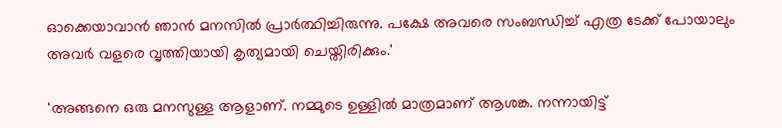ഓക്കെയാവാൻ ഞാൻ മനസിൽ പ്രാർത്ഥിച്ചിരുന്നു. പക്ഷേ അവരെ സംബന്ധിച്ച് എത്ര ടേക്ക് പോയാലും അവർ വളരെ വൃത്തിയായി കൃത്യമായി ചെയ്തിരിക്കും.'

'അങ്ങനെ ഒരു മനസുള്ള ആളാണ്. നമ്മുടെ ഉള്ളിൽ മാത്രമാണ് ആശങ്ക. നന്നായിട്ട്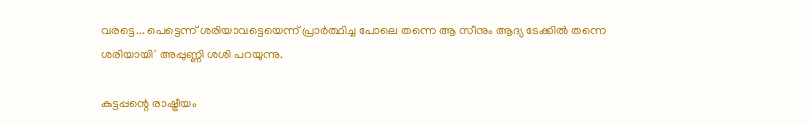വരട്ടെ... പെട്ടെന്ന് ശരിയാവട്ടെയെന്ന് പ്രാർത്ഥിച്ച പോലെ തന്നെ ആ സീനും ആദ്യ ടേക്കിൽ തന്നെ ശരിയായി' അപ്പുണ്ണി ശശി പറയുന്നു.

കുട്ടപ്പന്റെ രാഷ്ട്രീയം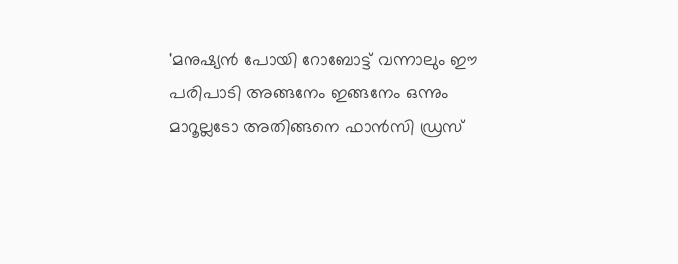'മനുഷ്യൻ പോയി റോബോട്ട് വന്നാലും ഈ പരിപാടി അങ്ങനേം ഇങ്ങനേം ഒന്നും മാറൂല്ലടോ അതിങ്ങനെ ഫാൻസി ഡ്രസ്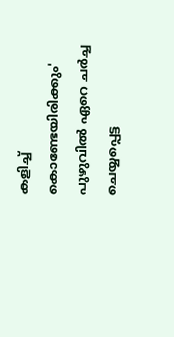കളിച്ച് കൊണ്ടേയിരിക്കും' പുഴുവിൽ ഏറെ ചർച്ച ചെയ്യപ്പെട്ട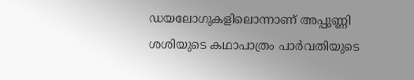ഡയലോഗുകളിലൊന്നാണ് അപ്പുണ്ണി ശശിയുടെ കഥാപാത്രം പാർവതിയുടെ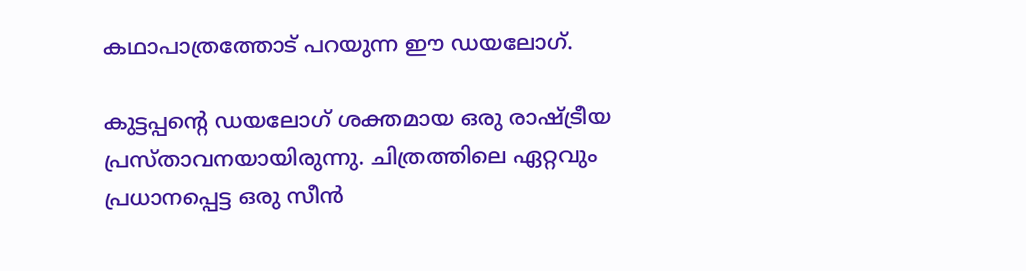കഥാപാത്രത്തോട് പറയുന്ന ഈ ഡയലോഗ്.

കുട്ടപ്പന്റെ ഡയലോഗ് ശക്തമായ ഒരു രാഷ്ട്രീയ പ്രസ്താവനയായിരുന്നു. ചിത്രത്തിലെ ഏറ്റവും പ്രധാനപ്പെട്ട ഒരു സീൻ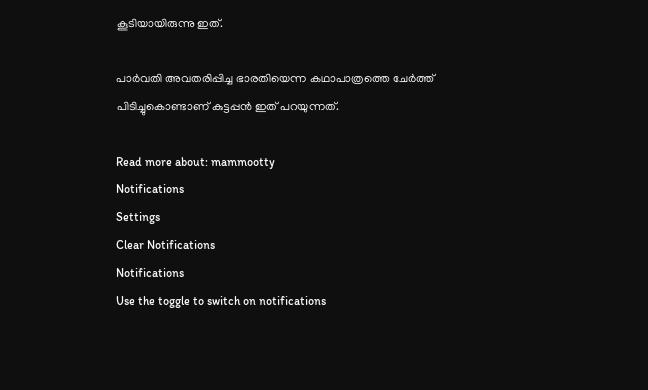കൂടിയായിരുന്നു ഇത്.

പാർവതി അവതരിപ്പിച്ച ഭാരതിയെന്ന കഥാപാത്രത്തെ ചേർത്ത് പിടിച്ചുകൊണ്ടാണ് കുട്ടപ്പൻ ഇത് പറയുന്നത്.

Read more about: mammootty
Notifications
Settings
Clear Notifications
Notifications
Use the toggle to switch on notifications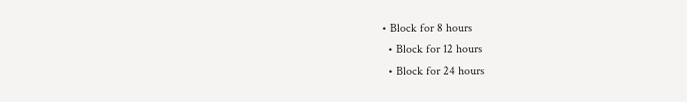• Block for 8 hours
  • Block for 12 hours
  • Block for 24 hours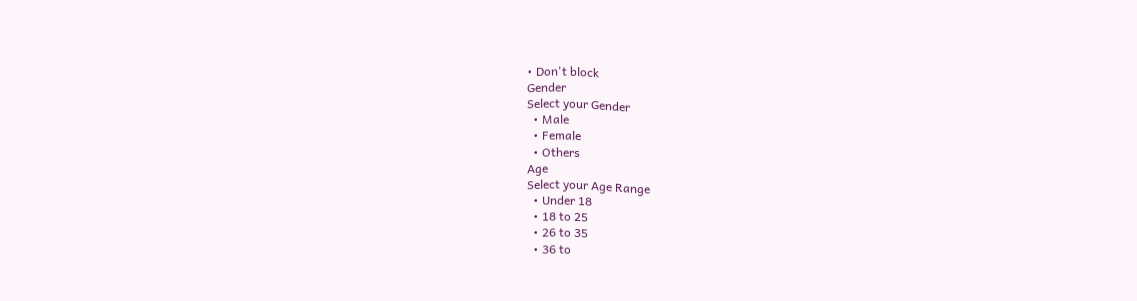• Don't block
Gender
Select your Gender
  • Male
  • Female
  • Others
Age
Select your Age Range
  • Under 18
  • 18 to 25
  • 26 to 35
  • 36 to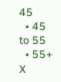45
  • 45 to 55
  • 55+
X